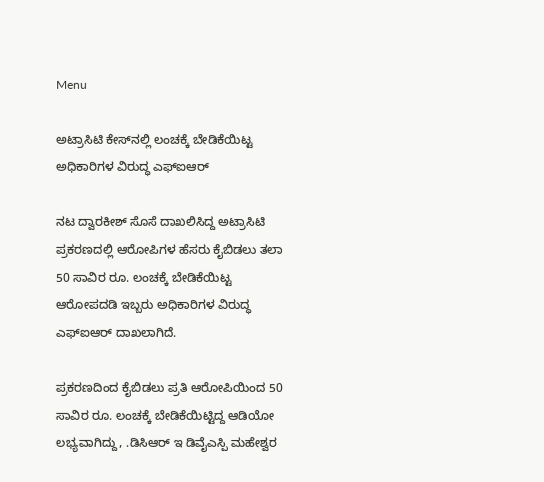Menu

ಅಟ್ರಾಸಿಟಿ ಕೇಸ್‌ನಲ್ಲಿ ಲಂಚಕ್ಕೆ ಬೇಡಿಕೆಯಿಟ್ಟ ಅಧಿಕಾರಿಗಳ ವಿರುದ್ಧ ಎಫ್‌ಐಆರ್‌

ನಟ ದ್ವಾರಕೀಶ್ ಸೊಸೆ ದಾಖಲಿಸಿದ್ದ ಅಟ್ರಾಸಿಟಿ ಪ್ರಕರಣದಲ್ಲಿ ಆರೋಪಿಗಳ ಹೆಸರು ಕೈಬಿಡಲು ತಲಾ 50 ಸಾವಿರ ರೂ. ಲಂಚಕ್ಕೆ ಬೇಡಿಕೆಯಿಟ್ಟ ಆರೋಪದಡಿ ಇಬ್ಬರು ಅಧಿಕಾರಿಗಳ ವಿರುದ್ಧ ಎಫ್‌ಐಆರ್‌ ದಾಖಲಾಗಿದೆ.

ಪ್ರಕರಣದಿಂದ ಕೈಬಿಡಲು ಪ್ರತಿ ಆರೋಪಿಯಿಂದ 50 ಸಾವಿರ ರೂ. ಲಂಚಕ್ಕೆ ಬೇಡಿಕೆಯಿಟ್ಟಿದ್ದ ಆಡಿಯೋ ಲಭ್ಯವಾಗಿದ್ದು, .ಡಿಸಿಆರ್ ಇ ಡಿವೈಎಸ್ಪಿ ಮಹೇಶ್ವರ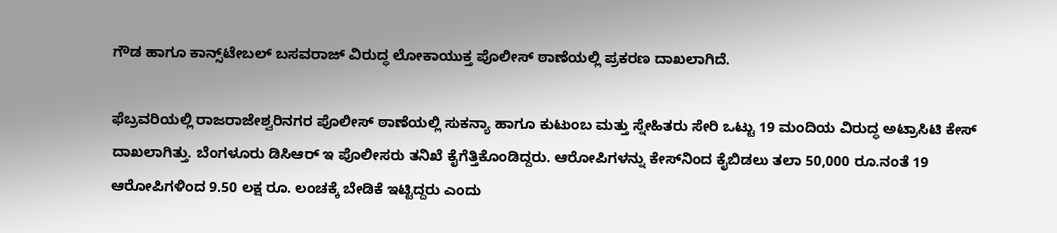ಗೌಡ ಹಾಗೂ ಕಾನ್ಸ್‌ಟೇಬಲ್‌ ಬಸವರಾಜ್ ವಿರುದ್ಧ ಲೋಕಾಯುಕ್ತ ಪೊಲೀಸ್ ಠಾಣೆಯಲ್ಲಿ ಪ್ರಕರಣ ದಾಖಲಾಗಿದೆ.

ಫೆಬ್ರವರಿಯಲ್ಲಿ ರಾಜರಾಜೇಶ್ವರಿನಗರ ಪೊಲೀಸ್ ಠಾಣೆಯಲ್ಲಿ ಸುಕನ್ಯಾ ಹಾಗೂ ಕುಟುಂಬ ಮತ್ತು ಸ್ನೇಹಿತರು ಸೇರಿ ಒಟ್ಟು 19 ಮಂದಿಯ ವಿರುದ್ಧ ಅಟ್ರಾಸಿಟಿ ಕೇಸ್ ದಾಖಲಾಗಿತ್ತು. ಬೆಂಗಳೂರು ಡಿಸಿಆರ್ ಇ ಪೊಲೀಸರು ತನಿಖೆ ಕೈಗೆತ್ತಿಕೊಂಡಿದ್ದರು. ಆರೋಪಿಗಳನ್ನು ಕೇಸ್‌ನಿಂದ ಕೈಬಿಡಲು ತಲಾ 50,000 ರೂ.ನಂತೆ 19 ಆರೋಪಿಗಳಿಂದ 9.50 ಲಕ್ಷ ರೂ. ಲಂಚಕ್ಕೆ ಬೇಡಿಕೆ ಇಟ್ಟಿದ್ದರು ಎಂದು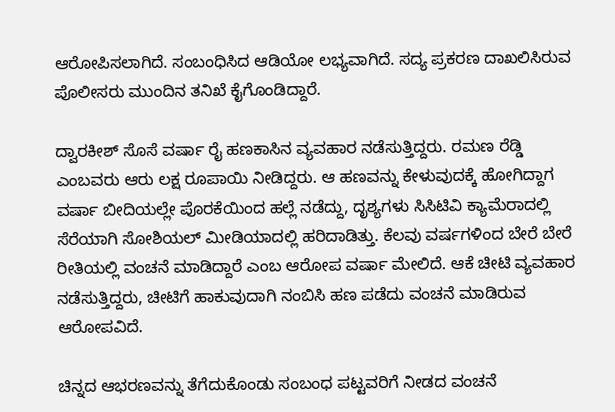ಆರೋಪಿಸಲಾಗಿದೆ. ಸಂಬಂಧಿಸಿದ ಆಡಿಯೋ ಲಭ್ಯವಾಗಿದೆ. ಸದ್ಯ ಪ್ರಕರಣ ದಾಖಲಿಸಿರುವ ಪೊಲೀಸರು ಮುಂದಿನ ತನಿಖೆ ಕೈಗೊಂಡಿದ್ದಾರೆ.

ದ್ವಾರಕೀಶ್ ಸೊಸೆ ವರ್ಷಾ ರೈ ಹಣಕಾಸಿನ ವ್ಯವಹಾರ ನಡೆಸುತ್ತಿದ್ದರು. ರಮಣ ರೆಡ್ಡಿ ಎಂಬವರು ಆರು ಲಕ್ಷ ರೂಪಾಯಿ ನೀಡಿದ್ದರು. ಆ ಹಣವನ್ನು ಕೇಳುವುದಕ್ಕೆ ಹೋಗಿದ್ದಾಗ ವರ್ಷಾ ಬೀದಿಯಲ್ಲೇ ಪೊರಕೆಯಿಂದ ಹಲ್ಲೆ ನಡೆದ್ದು, ದೃಶ್ಯಗಳು ಸಿಸಿಟಿವಿ ಕ್ಯಾಮೆರಾದಲ್ಲಿ ಸೆರೆಯಾಗಿ ಸೋಶಿಯಲ್ ಮೀಡಿಯಾದಲ್ಲಿ ಹರಿದಾಡಿತ್ತು. ಕೆಲವು ವರ್ಷಗಳಿಂದ ಬೇರೆ ಬೇರೆ ರೀತಿಯಲ್ಲಿ ವಂಚನೆ ಮಾಡಿದ್ದಾರೆ ಎಂಬ ಆರೋಪ ವರ್ಷಾ ಮೇಲಿದೆ. ಆಕೆ ಚೀಟಿ ವ್ಯವಹಾರ ನಡೆಸುತ್ತಿದ್ದರು, ಚೀಟಿಗೆ ಹಾಕುವುದಾಗಿ ನಂಬಿಸಿ ಹಣ ಪಡೆದು ವಂಚನೆ ಮಾಡಿರುವ ಆರೋಪವಿದೆ.

ಚಿನ್ನದ ಆಭರಣವನ್ನು ತೆಗೆದುಕೊಂಡು ಸಂಬಂಧ ಪಟ್ಟವರಿಗೆ ನೀಡದ ವಂಚನೆ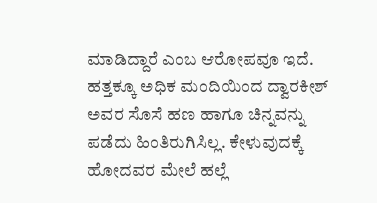ಮಾಡಿದ್ದಾರೆ ಎಂಬ ಆರೋಪವೂ ಇದೆ. ಹತ್ತಕ್ಕೂ ಅಧಿಕ ಮಂದಿಯಿಂದ ದ್ವಾರಕೀಶ್ ಅವರ ಸೊಸೆ ಹಣ ಹಾಗೂ ಚಿನ್ನವನ್ನು ಪಡೆದು ಹಿಂತಿರುಗಿಸಿಲ್ಲ. ಕೇಳುವುದಕ್ಕೆ ಹೋದವರ ಮೇಲೆ ಹಲ್ಲೆ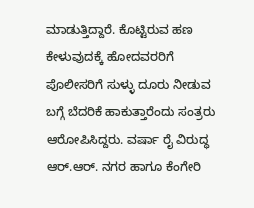ಮಾಡುತ್ತಿದ್ದಾರೆ. ಕೊಟ್ಟಿರುವ ಹಣ ಕೇಳುವುದಕ್ಕೆ ಹೋದವರರಿಗೆ ಪೊಲೀಸರಿಗೆ ಸುಳ್ಳು ದೂರು ನೀಡುವ ಬಗ್ಗೆ ಬೆದರಿಕೆ ಹಾಕುತ್ತಾರೆಂದು ಸಂತ್ರರು ಆರೋಪಿಸಿದ್ದರು. ವರ್ಷಾ ರೈ ವಿರುದ್ಧ ಆರ್.ಆರ್. ನಗರ ಹಾಗೂ ಕೆಂಗೇರಿ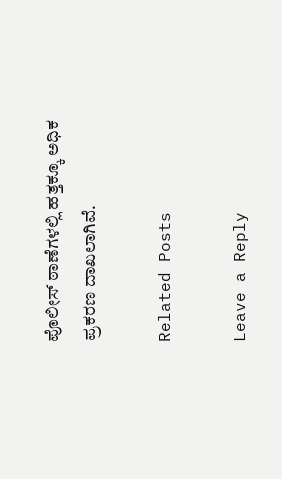ಪೊಲೀಸ್ ಠಾಣೆಗಳಲ್ಲಿ ಹತ್ತಕ್ಕೂ ಅಧಿಕ ಪ್ರಕರಣ ದಾಖಲಾಗಿವೆ.

Related Posts

Leave a Reply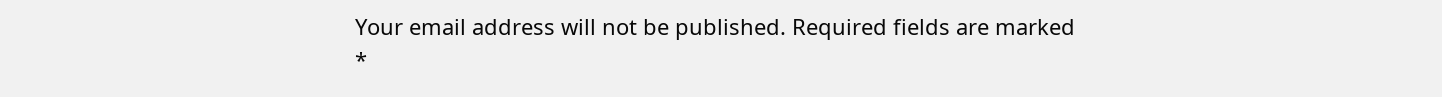Your email address will not be published. Required fields are marked *